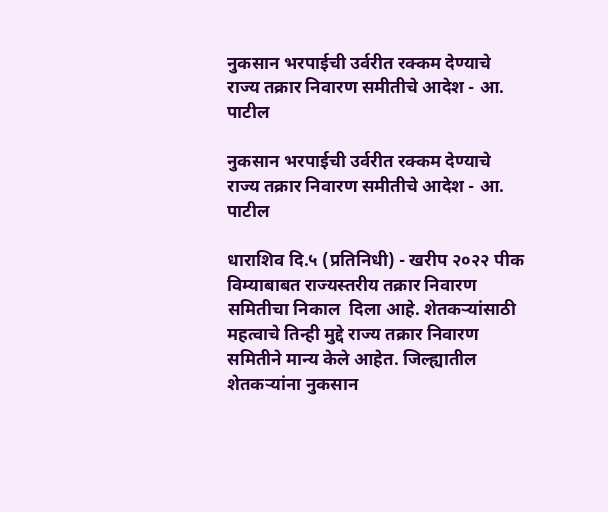नुकसान भरपाईची उर्वरीत रक्कम देण्याचे राज्य तक्रार निवारण समीतीचे आदेश - आ. पाटील

नुकसान भरपाईची उर्वरीत रक्कम देण्याचे राज्य तक्रार निवारण समीतीचे आदेश - आ. पाटील

धाराशिव दि.५ (प्रतिनिधी) - खरीप २०२२ पीक विम्याबाबत राज्यस्तरीय तक्रार निवारण समितीचा निकाल  दिला आहे. शेतकऱ्यांसाठी महत्वाचे तिन्ही मुद्दे राज्य तक्रार निवारण समितीने मान्य केले आहेत. जिल्ह्यातील शेतकऱ्यांना नुकसान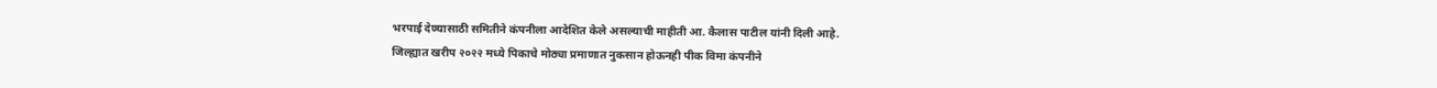भरपाई देण्यासाठी समितीने कंपनीला आदेशित केले असल्याची माहीती आ. कैलास पाटील यांनी दिली आहे.
जिल्ह्यात खरीप २०२२ मध्ये पिकाचे मोठ्या प्रमाणात नुकसान होऊनही पीक विमा कंपनीने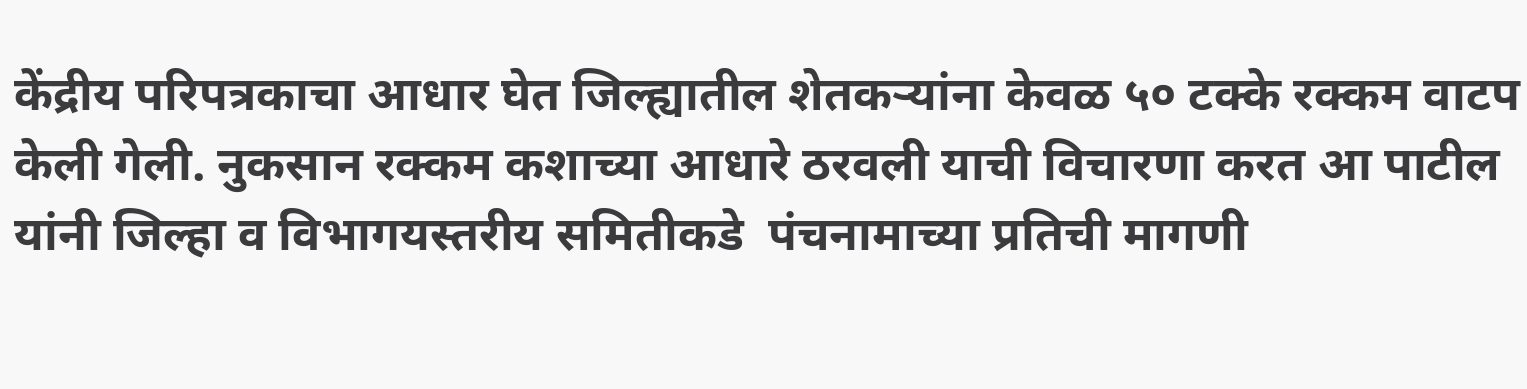केंद्रीय परिपत्रकाचा आधार घेत जिल्ह्यातील शेतकऱ्यांना केवळ ५० टक्के रक्कम वाटप केली गेली. नुकसान रक्कम कशाच्या आधारे ठरवली याची विचारणा करत आ पाटील यांनी जिल्हा व विभागयस्तरीय समितीकडे  पंचनामाच्या प्रतिची मागणी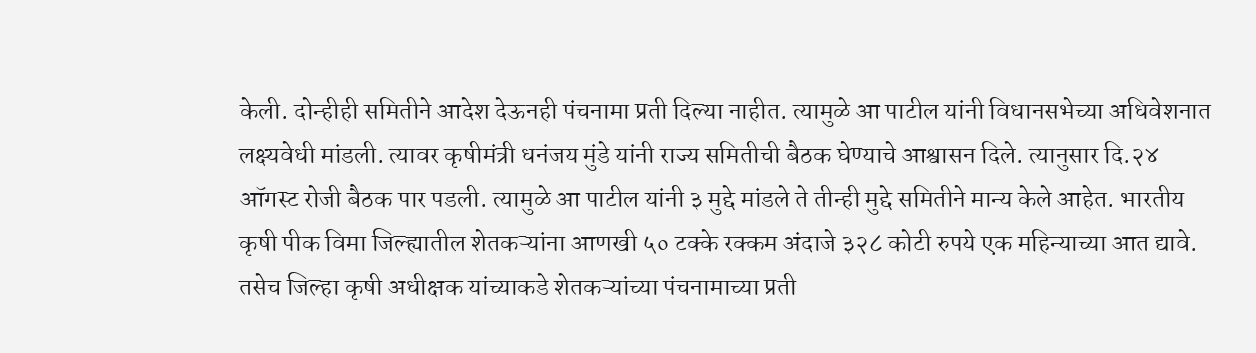केली. दोन्हीही समितीने आदेश देऊनही पंचनामा प्रती दिल्या नाहीत. त्यामुळे आ पाटील यांनी विधानसभेच्या अधिवेशनात लक्ष्यवेधी मांडली. त्यावर कृषीमंत्री धनंजय मुंडे यांनी राज्य समितीची बैठक घेण्याचे आश्वासन दिले. त्यानुसार दि.२४ ऑगस्ट रोजी बैठक पार पडली. त्यामुळे आ पाटील यांनी ३ मुद्दे मांडले ते तीन्ही मुद्दे समितीने मान्य केले आहेत. भारतीय कृषी पीक विमा जिल्ह्यातील शेतकऱ्यांना आणखी ५० टक्के रक्कम अंदाजे ३२८ कोटी रुपये एक महिन्याच्या आत द्यावे. तसेच जिल्हा कृषी अधीक्षक यांच्याकडे शेतकऱ्यांच्या पंचनामाच्या प्रती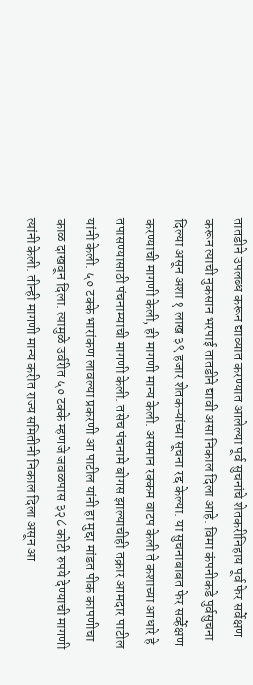तातडीने उपलब्ध करून द्याव्यात करण्यात आलेल्या पूर्व सुचनांचे शेतकरीनिहाय पूर्व फेर सर्वेक्षण करून त्याची नुकसान भरपाई तातडीने द्यावी असा निकाल दिला आहे. विमा कंपनीकडे पुर्वसुचना दिल्या असून अशा १ लाख ३९ हजार शेतकऱ्यांच्या सूचना रद्द केल्या. या सुचनाबाबत फेर सर्व्हेक्षण करण्याची मागणी केली, ही मागणी मान्य केली. असमान रक्कम वाटप केली ते कशाच्या आधारे हे तपासण्यासाठी पंचनाम्याची मागणी केली. तसेच पंचनामे बोगस झाल्याचीही तक्रार आमदार पाटील यांनी केली. ५० टक्के भारांकण लावल्या प्रकरणी आ पाटील यांनी हा मुद्दा मांडत पीक कापणीचा काळ दाखवून दिला. त्यामुळे उर्वरीत ५० टक्के म्हणजे जवळपास ३२८ कोटी रुपये देण्याची मागणी त्यांनी केली. तीन्ही मागणी मान्य करीत राज्य समितीनी निकाल दिला असून आ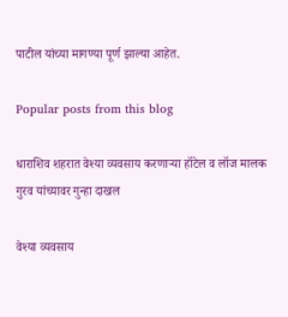पाटील यांच्या मागण्या पूर्ण झाल्या आहेत.

Popular posts from this blog

धाराशिव शहरात वेश्या व्यवसाय करणाऱ्या हॉटेल व लॉज मालक गुरव यांच्यावर गुन्हा दाखल

वेश्या व्यवसाय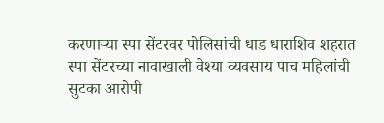करणाऱ्या स्पा सेंटरवर पोलिसांची धाड धाराशिव शहरात स्पा सेंटरच्या नावाखाली वेश्या व्यवसाय पाच महिलांची सुटका आरोपी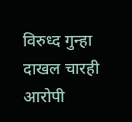विरुध्द गुन्हा दाखल चारही आरोपी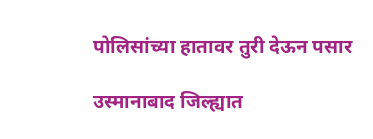पोलिसांच्या हातावर तुरी देऊन पसार

उस्मानाबाद जिल्ह्यात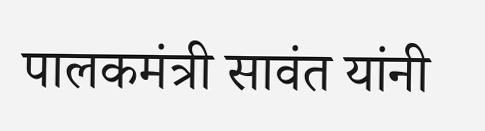पालकमंत्री सावंत यांनी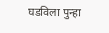घडविला पुन्हा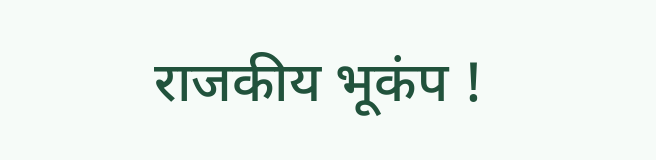राजकीय भूकंप !